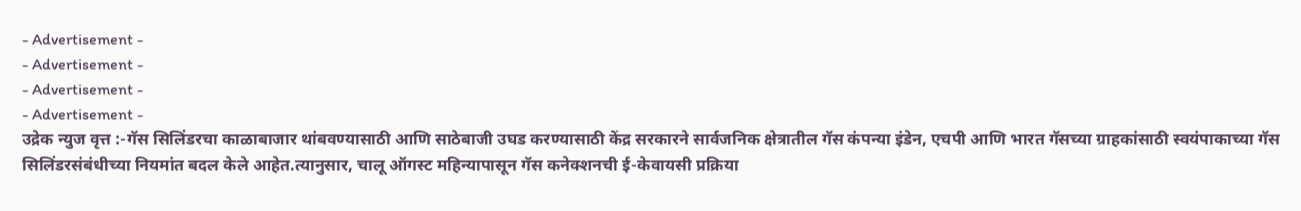- Advertisement -
- Advertisement -
- Advertisement -
- Advertisement -
उद्रेक न्युज वृत्त :-गॅस सिलिंडरचा काळाबाजार थांबवण्यासाठी आणि साठेबाजी उघड करण्यासाठी केंद्र सरकारने सार्वजनिक क्षेत्रातील गॅस कंपन्या इंडेन, एचपी आणि भारत गॅसच्या ग्राहकांसाठी स्वयंपाकाच्या गॅस सिलिंडरसंबंधीच्या नियमांत बदल केले आहेत.त्यानुसार, चालू ऑगस्ट महिन्यापासून गॅस कनेक्शनची ई-केवायसी प्रक्रिया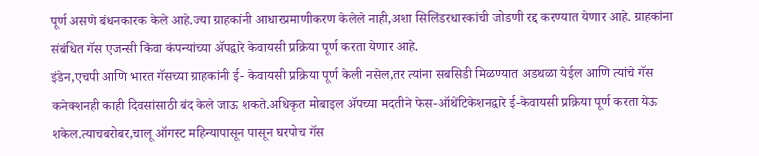पूर्ण असणे बंधनकारक केले आहे.ज्या ग्राहकांनी आधारप्रमाणीकरण केलेले नाही,अशा सिलिंडरधारकांची जोडणी रद्द करण्यात येणार आहे. ग्राहकांना संबंधित गॅस एजन्सी किंवा कंपन्यांच्या ॲपद्वारे केवायसी प्रक्रिया पूर्ण करता येणार आहे.
इंडेन,एचपी आणि भारत गॅसच्या ग्राहकांनी ई- केवायसी प्रक्रिया पूर्ण केली नसेल,तर त्यांना सबसिडी मिळण्यात अडथळा येईल आणि त्यांचे गॅस कनेक्शनही काही दिवसांसाठी बंद केले जाऊ शकते.अधिकृत मोबाइल ॲपच्या मदतीने फेस-ऑथेंटिकेशनद्वारे ई-केवायसी प्रक्रिया पूर्ण करता येऊ शकेल.त्याचबरोबर,चालू ऑगस्ट महिन्यापासून पासून घरपोच गॅस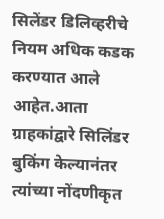सिलेंडर डिलिव्हरीचे नियम अधिक कडक करण्यात आले आहेत.आता ग्राहकांद्वारे सिलिंडर बुकिंग केल्यानंतर त्यांच्या नोंदणीकृत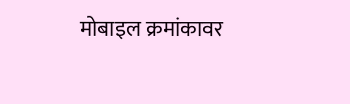मोबाइल क्रमांकावर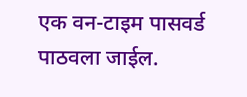एक वन-टाइम पासवर्ड पाठवला जाईल.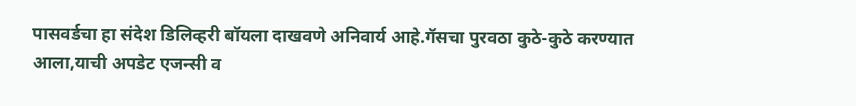पासवर्डचा हा संदेश डिलिव्हरी बॉयला दाखवणे अनिवार्य आहे.गॅसचा पुरवठा कुठे-कुठे करण्यात आला,याची अपडेट एजन्सी व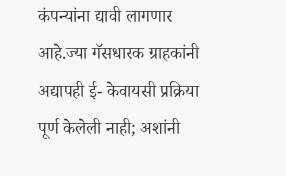कंपन्यांना द्यावी लागणार आहे.ज्या गॅसधारक ग्राहकांनी अद्यापही ई- केवायसी प्रक्रिया पूर्ण केलेली नाही; अशांनी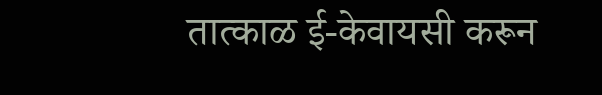तात्काळ ई-केवायसी करून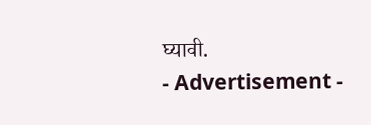घ्यावी.
- Advertisement -